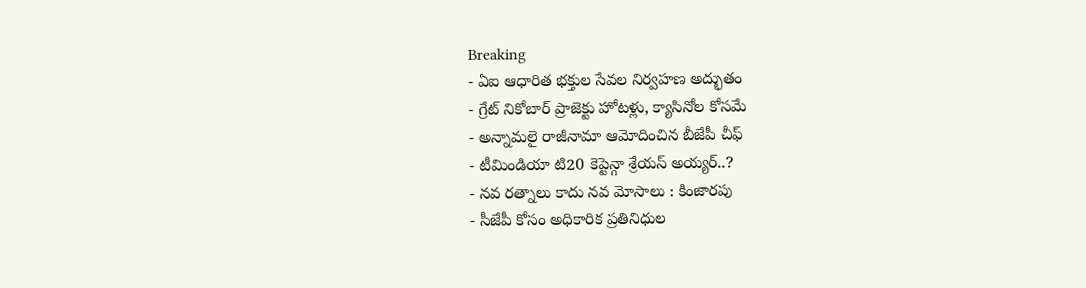Breaking
- ఏఐ ఆధారిత భక్తుల సేవల నిర్వహణ అద్భుతం
- గ్రేట్ నికోబార్ ప్రాజెక్టు హోటళ్లు, క్యాసినోల కోసమే
- అన్నామలై రాజీనామా ఆమోదించిన బీజేపీ చీఫ్
- టీమిండియా టి20 కెప్టెన్గా శ్రేయస్ అయ్యర్..?
- నవ రత్నాలు కాదు నవ మోసాలు : కింజారపు
- సీజేపీ కోసం అధికారిక ప్రతినిధుల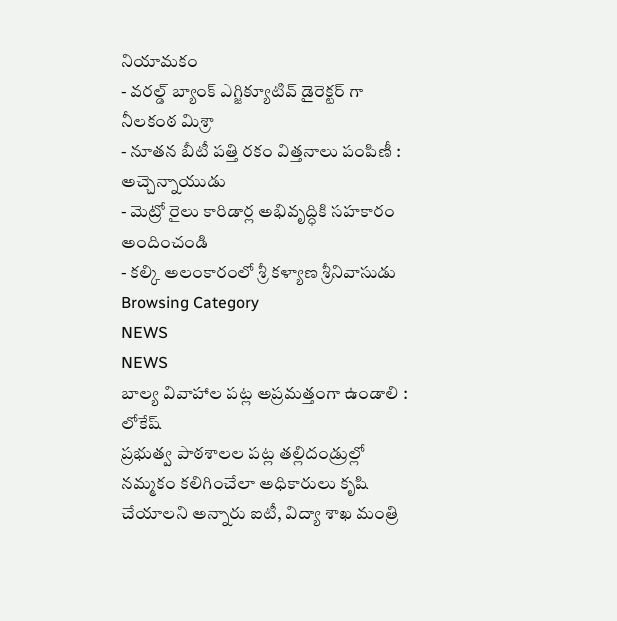నియామకం
- వరల్డ్ బ్యాంక్ ఎగ్జిక్యూటివ్ డైరెక్టర్ గా నీలకంఠ మిశ్రా
- నూతన బీటీ పత్తి రకం విత్తనాలు పంపిణీ : అచ్చెన్నాయుడు
- మెట్రో రైలు కారిడార్ల అభివృద్ధికి సహకారం అందించండి
- కల్కి అలంకారంలో శ్రీ కళ్యాణ శ్రీనివాసుడు
Browsing Category
NEWS
NEWS
బాల్య వివాహాల పట్ల అప్రమత్తంగా ఉండాలి : లోకేష్
ప్రభుత్వ పాఠశాలల పట్ల తల్లిదండ్రుల్లో నమ్మకం కలిగించేలా అధికారులు కృషి చేయాలని అన్నారు ఐటీ, విద్యా శాఖ మంత్రి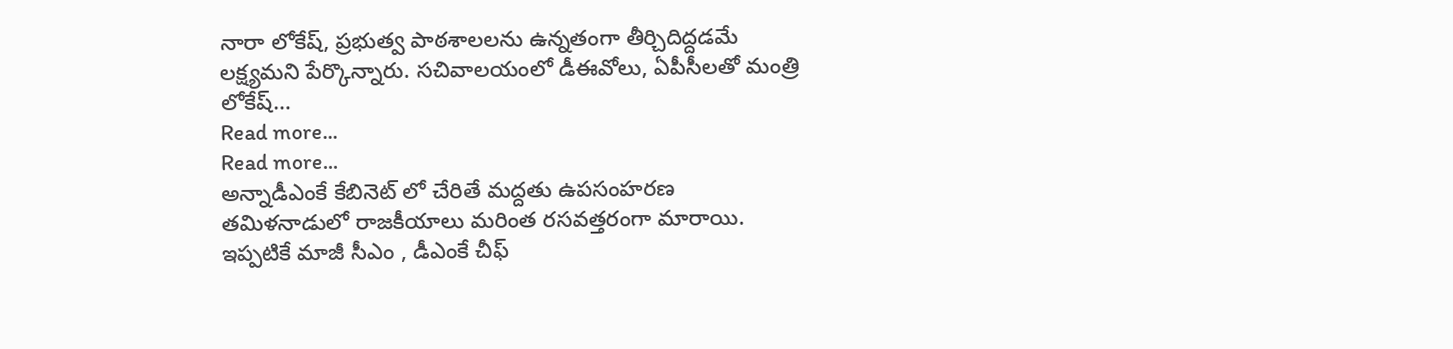నారా లోకేష్, ప్రభుత్వ పాఠశాలలను ఉన్నతంగా తీర్చిదిద్దడమే లక్ష్యమని పేర్కొన్నారు. సచివాలయంలో డీఈవోలు, ఏపీసీలతో మంత్రి లోకేష్…
Read more...
Read more...
అన్నాడీఎంకే కేబినెట్ లో చేరితే మద్దతు ఉపసంహరణ
తమిళనాడులో రాజకీయాలు మరింత రసవత్తరంగా మారాయి. ఇప్పటికే మాజీ సీఎం , డీఎంకే చీఫ్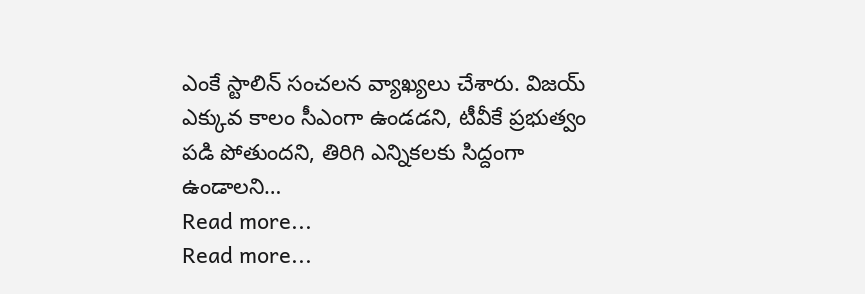ఎంకే స్టాలిన్ సంచలన వ్యాఖ్యలు చేశారు. విజయ్ ఎక్కువ కాలం సీఎంగా ఉండడని, టీవీకే ప్రభుత్వం పడి పోతుందని, తిరిగి ఎన్నికలకు సిద్దంగా ఉండాలని…
Read more...
Read more...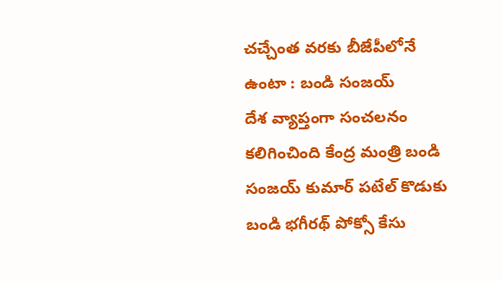చచ్చేంత వరకు బీజేపీలోనే ఉంటా : బండి సంజయ్
దేశ వ్యాప్తంగా సంచలనం కలిగించింది కేంద్ర మంత్రి బండి సంజయ్ కుమార్ పటేల్ కొడుకు బండి భగీరథ్ పోక్సో కేసు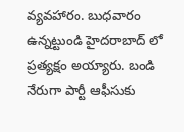వ్యవహారం. బుధవారం ఉన్నట్టుండి హైదరాబాద్ లో ప్రత్యక్షం అయ్యారు. బండి నేరుగా పార్టీ ఆఫీసుకు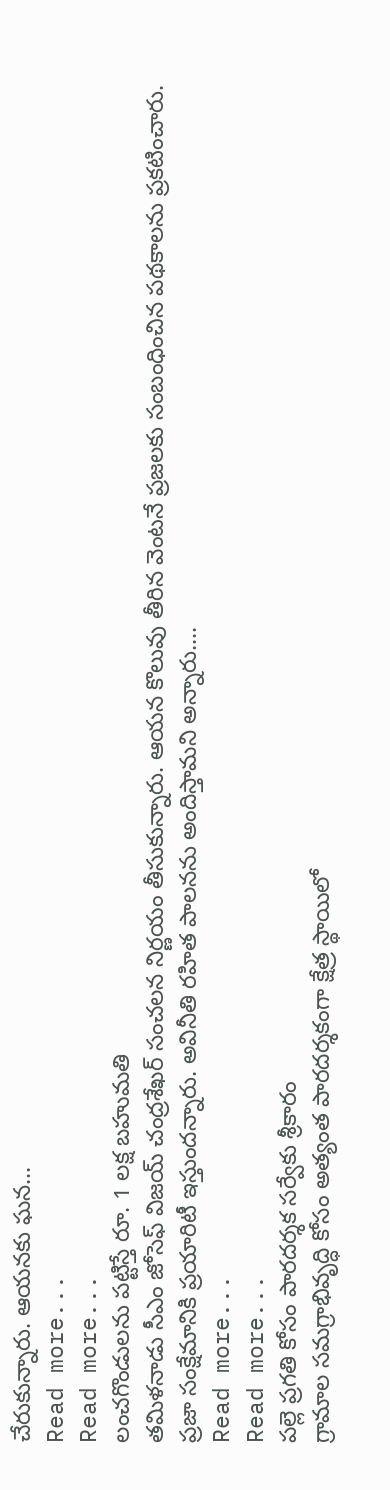చేరుకున్నారు. ఆయనకు ఘన…
Read more...
Read more...
లంచగొండులను పట్టిస్తే రూ. 1 లక్ష బహుమతి
తమిళనాడు సీఎం జోసెఫ్ విజయ్ చంద్రశేఖర్ సంచలన నిర్ణయం తీసుకున్నారు. ఆయన కొలువు తీరిన వెంటనే ప్రజలకు సంబంధించిన పథకాలను ప్రకటించారు. ప్రజా సంక్షేమానికి ప్రయారిటీ ఇస్తుందన్నారు. అవినీతి రహిత పాలనను అందిస్తామని అన్నారు.…
Read more...
Read more...
పల్లె ప్రగతి కోసం పారదర్శక సర్వేకు శ్రీకారం
గ్రామాల సమగ్రాభివృద్ధి కోసం అత్యంత పారదర్శకంగా క్షేత్ర స్థాయిలో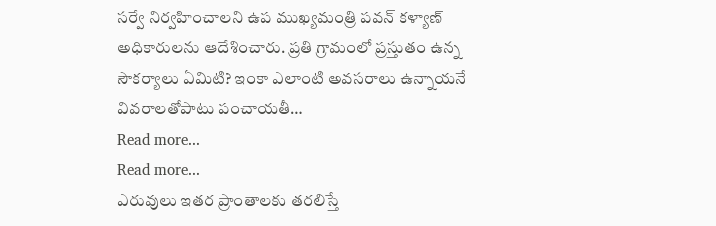సర్వే నిర్వహించాలని ఉప ముఖ్యమంత్రి పవన్ కళ్యాణ్ అధికారులను ఆదేశించారు. ప్రతి గ్రామంలో ప్రస్తుతం ఉన్న సౌకర్యాలు ఏమిటి? ఇంకా ఎలాంటి అవసరాలు ఉన్నాయనే వివరాలతోపాటు పంచాయతీ…
Read more...
Read more...
ఎరువులు ఇతర ప్రాంతాలకు తరలిస్తే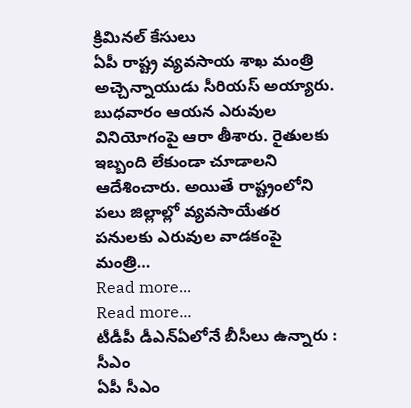క్రిమినల్ కేసులు
ఏపీ రాష్ట్ర వ్యవసాయ శాఖ మంత్రి అచ్చెన్నాయుడు సీరియస్ అయ్యారు. బుధవారం ఆయన ఎరువుల వినియోగంపై ఆరా తీశారు. రైతులకు ఇబ్బంది లేకుండా చూడాలని ఆదేశించారు. అయితే రాష్ట్రంలోని పలు జిల్లాల్లో వ్యవసాయేతర పనులకు ఎరువుల వాడకంపై మంత్రి…
Read more...
Read more...
టీడీపీ డీఎన్ఏలోనే బీసీలు ఉన్నారు : సీఎం
ఏపీ సీఎం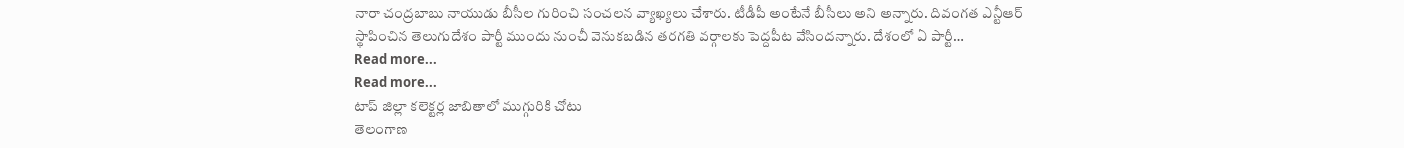నారా చంద్రబాబు నాయుడు బీసీల గురించి సంచలన వ్యాఖ్యలు చేశారు. టీడీపీ అంటేనే బీసీలు అని అన్నారు. దివంగత ఎన్టీఆర్ స్థాపించిన తెలుగుదేశం పార్టీ ముందు నుంచీ వెనుకబడిన తరగతి వర్గాలకు పెద్దపీట వేసిందన్నారు. దేశంలో ఏ పార్టీ…
Read more...
Read more...
టాప్ జిల్లా కలెక్టర్ల జాబితాలో ముగ్గురికి చోటు
తెలంగాణ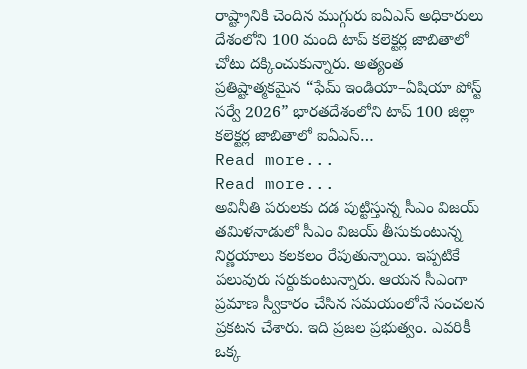రాష్ట్రానికి చెందిన ముగ్గురు ఐఏఎస్ అధికారులు దేశంలోని 100 మంది టాప్ కలెక్టర్ల జాబితాలో చోటు దక్కించుకున్నారు. అత్యంత ప్రతిష్టాత్మకమైన “ఫేమ్ ఇండియా–ఏషియా పోస్ట్ సర్వే 2026” భారతదేశంలోని టాప్ 100 జిల్లా కలెక్టర్ల జాబితాలో ఐఏఎస్…
Read more...
Read more...
అవినీతి పరులకు దడ పుట్టిస్తున్న సీఎం విజయ్
తమిళనాడులో సీఎం విజయ్ తీసుకుంటున్న నిర్ణయాలు కలకలం రేపుతున్నాయి. ఇప్పటికే పలువురు సర్దుకుంటున్నారు. ఆయన సీఎంగా ప్రమాణ స్వీకారం చేసిన సమయంలోనే సంచలన ప్రకటన చేశారు. ఇది ప్రజల ప్రభుత్వం. ఎవరికీ ఒక్క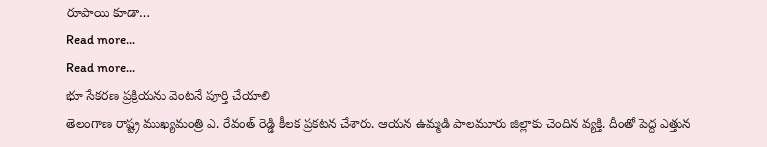రూపాయి కూడా…
Read more...
Read more...
భూ సేకరణ ప్రక్రియను వెంటనే పూర్తి చేయాలి
తెలంగాణ రాష్ట్ర ముఖ్యమంత్రి ఎ. రేవంత్ రెడ్డి కీలక ప్రకటన చేశారు. ఆయన ఉమ్మడి పాలమూరు జిల్లాకు చెందిన వ్యక్తి. దీంతో పెద్ద ఎత్తున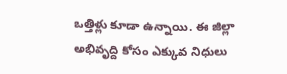ఒత్తిళ్లు కూడా ఉన్నాయి. ఈ జిల్లా అభివృద్ది కోసం ఎక్కువ నిధులు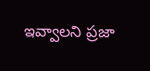ఇవ్వాలని ప్రజా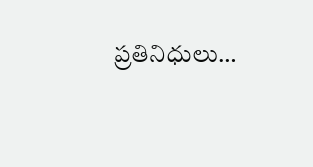ప్రతినిధులు…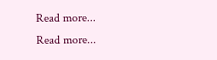Read more...
Read more...